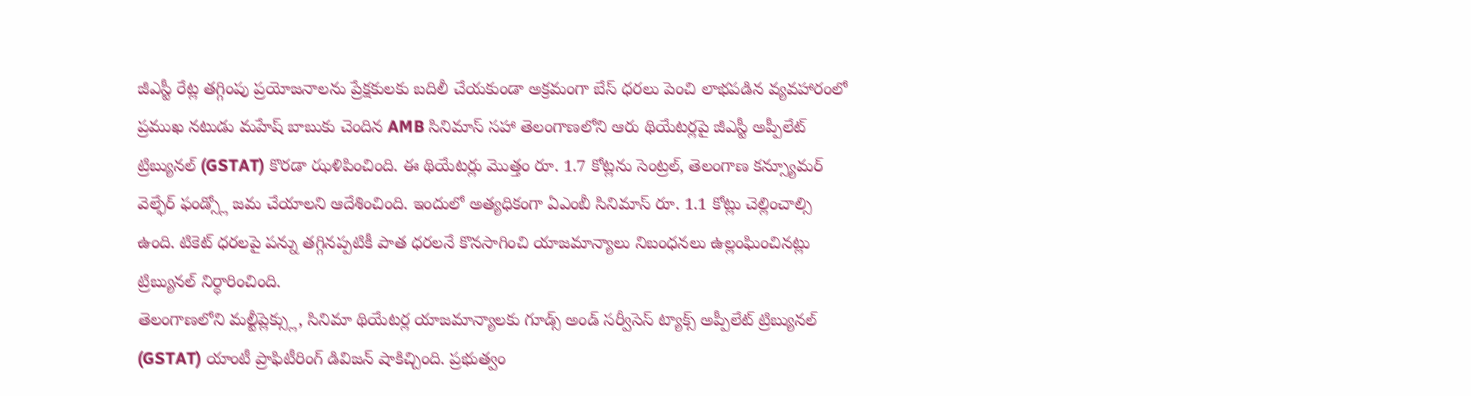జీఎస్టీ రేట్ల తగ్గింపు ప్రయోజనాలను ప్రేక్షకులకు బదిలీ చేయకుండా అక్రమంగా బేస్ ధరలు పెంచి లాభపడిన వ్యవహారంలో ప్రముఖ నటుడు మహేష్ బాబుకు చెందిన AMB సినిమాస్ సహా తెలంగాణలోని ఆరు థియేటర్లపై జీఎస్టీ అప్పీలేట్ ట్రిబ్యునల్ (GSTAT) కొరడా ఝళిపించింది. ఈ థియేటర్లు మొత్తం రూ. 1.7 కోట్లను సెంట్రల్, తెలంగాణ కన్స్యూమర్ వెల్ఫేర్ ఫండ్స్లో జమ చేయాలని ఆదేశించింది. ఇందులో అత్యధికంగా ఏఎంబీ సినిమాస్ రూ. 1.1 కోట్లు చెల్లించాల్సి ఉంది. టికెట్ ధరలపై పన్ను తగ్గినప్పటికీ పాత ధరలనే కొనసాగించి యాజమాన్యాలు నిబంధనలు ఉల్లంఘించినట్లు ట్రిబ్యునల్ నిర్ధారించింది.
తెలంగాణలోని మల్టీప్లెక్స్లు, సినిమా థియేటర్ల యాజమాన్యాలకు గూడ్స్ అండ్ సర్వీసెస్ ట్యాక్స్ అప్పీలేట్ ట్రిబ్యునల్ (GSTAT) యాంటీ ప్రాఫిటీరింగ్ డివిజన్ షాకిచ్చింది. ప్రభుత్వం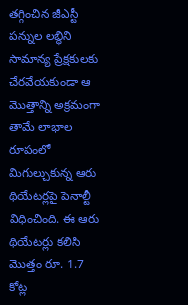తగ్గించిన జీఎస్టీ పన్నుల లబ్ధిని సామాన్య ప్రేక్షకులకు చేరవేయకుండా ఆ మొత్తాన్ని అక్రమంగా తామే లాభాల రూపంలో మిగుల్చుకున్న ఆరు థియేటర్లపై పెనాల్టీ విధించింది. ఈ ఆరు థియేటర్లు కలిసి మొత్తం రూ. 1.7 కోట్ల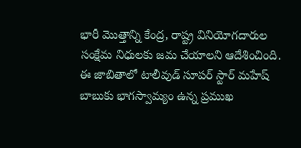భారీ మొత్తాన్ని కేంద్ర, రాష్ట్ర వినియోగదారుల సంక్షేమ నిధులకు జమ చేయాలని ఆదేశించింది. ఈ జాబితాలో టాలీవుడ్ సూపర్ స్టార్ మహేష్ బాబుకు భాగస్వామ్యం ఉన్న ప్రముఖ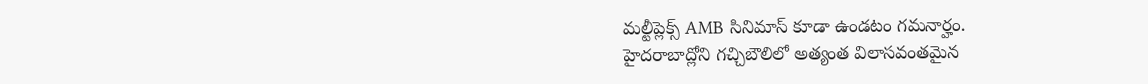మల్టీప్లెక్స్ AMB సినిమాస్ కూడా ఉండటం గమనార్హం.
హైదరాబాద్లోని గచ్చిబౌలిలో అత్యంత విలాసవంతమైన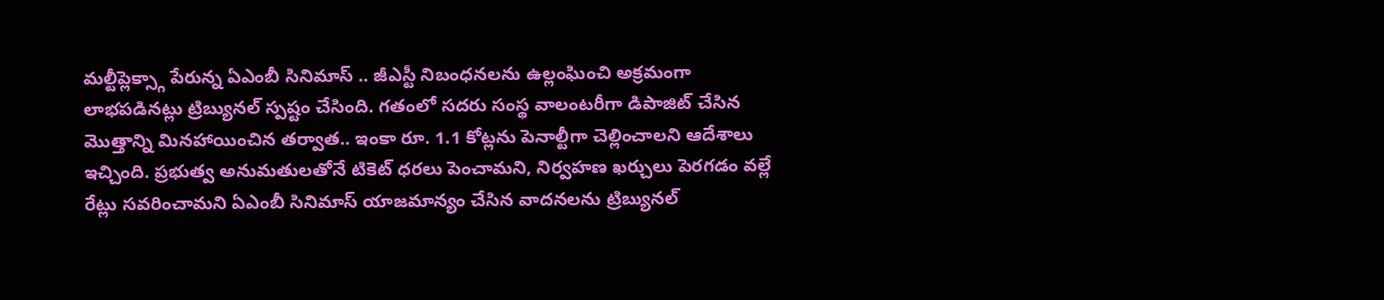మల్టీప్లెక్స్గా పేరున్న ఏఎంబీ సినిమాస్ .. జీఎస్టీ నిబంధనలను ఉల్లంఘించి అక్రమంగా లాభపడినట్లు ట్రిబ్యునల్ స్పష్టం చేసింది. గతంలో సదరు సంస్థ వాలంటరీగా డిపాజిట్ చేసిన మొత్తాన్ని మినహాయించిన తర్వాత.. ఇంకా రూ. 1.1 కోట్లను పెనాల్టీగా చెల్లించాలని ఆదేశాలు ఇచ్చింది. ప్రభుత్వ అనుమతులతోనే టికెట్ ధరలు పెంచామని, నిర్వహణ ఖర్చులు పెరగడం వల్లే రేట్లు సవరించామని ఏఎంబీ సినిమాస్ యాజమాన్యం చేసిన వాదనలను ట్రిబ్యునల్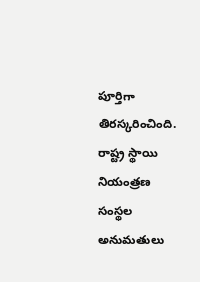పూర్తిగా తిరస్కరించింది. రాష్ట్ర స్థాయి నియంత్రణ సంస్థల అనుమతులు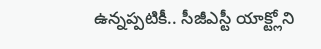ఉన్నప్పటికీ.. సీజీఎస్టీ యాక్ట్లోని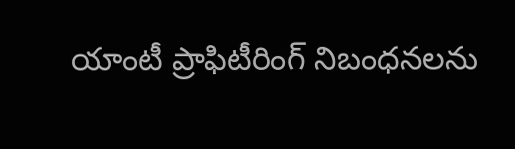యాంటీ ప్రాఫిటీరింగ్ నిబంధనలను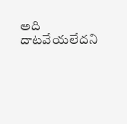అది దాటవేయలేదని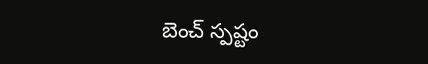బెంచ్ స్పష్టం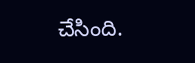చేసింది.